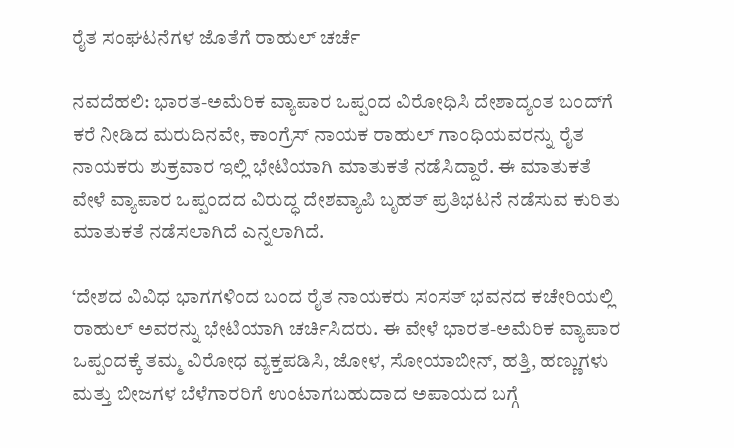ರೈತ ಸಂಘಟನೆಗಳ ಜೊತೆಗೆ ರಾಹುಲ್‌ ಚರ್ಚೆ

ನವದೆಹಲಿ: ಭಾರತ-ಅಮೆರಿಕ ವ್ಯಾಪಾರ ಒಪ್ಪಂದ ವಿರೋಧಿಸಿ ದೇಶಾದ್ಯಂತ ಬಂದ್‌ಗೆ ಕರೆ ನೀಡಿದ ಮರುದಿನವೇ, ಕಾಂಗ್ರೆಸ್‌ ನಾಯಕ ರಾಹುಲ್‌ ಗಾಂಧಿಯವರನ್ನು ರೈತ ನಾಯಕರು ಶುಕ್ರವಾರ ಇಲ್ಲಿ ಭೇಟಿಯಾಗಿ ಮಾತುಕತೆ ನಡೆಸಿದ್ದಾರೆ. ಈ ಮಾತುಕತೆ ವೇಳೆ ವ್ಯಾಪಾರ ಒಪ್ಪಂದದ ವಿರುದ್ಧ ದೇಶವ್ಯಾಪಿ ಬೃಹತ್‌ ಪ್ರತಿಭಟನೆ ನಡೆಸುವ ಕುರಿತು ಮಾತುಕತೆ ನಡೆಸಲಾಗಿದೆ ಎನ್ನಲಾಗಿದೆ.

‘ದೇಶದ ವಿವಿಧ ಭಾಗಗಳಿಂದ ಬಂದ ರೈತ ನಾಯಕರು ಸಂಸತ್‌ ಭವನದ ಕಚೇರಿಯಲ್ಲಿ ರಾಹುಲ್‌ ಅವರನ್ನು ಭೇಟಿಯಾಗಿ ಚರ್ಚಿಸಿದರು. ಈ ವೇಳೆ ಭಾರತ-ಅಮೆರಿಕ ವ್ಯಾಪಾರ ಒಪ್ಪಂದಕ್ಕೆ ತಮ್ಮ ವಿರೋಧ ವ್ಯಕ್ತಪಡಿಸಿ, ಜೋಳ, ಸೋಯಾಬೀನ್, ಹತ್ತಿ, ಹಣ್ಣುಗಳು ಮತ್ತು ಬೀಜಗಳ ಬೆಳೆಗಾರರಿಗೆ ಉಂಟಾಗಬಹುದಾದ ಅಪಾಯದ ಬಗ್ಗೆ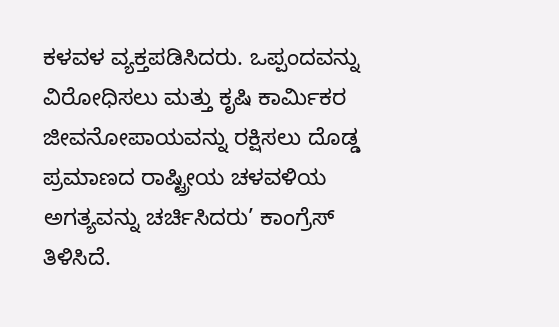ಕಳವಳ ವ್ಯಕ್ತಪಡಿಸಿದರು. ಒಪ್ಪಂದವನ್ನು ವಿರೋಧಿಸಲು ಮತ್ತು ಕೃಷಿ ಕಾರ್ಮಿಕರ ಜೀವನೋಪಾಯವನ್ನು ರಕ್ಷಿಸಲು ದೊಡ್ಡ ಪ್ರಮಾಣದ ರಾಷ್ಟ್ರೀಯ ಚಳವಳಿಯ ಅಗತ್ಯವನ್ನು ಚರ್ಚಿಸಿದರು’ ಕಾಂಗ್ರೆಸ್‌ ತಿಳಿಸಿದೆ.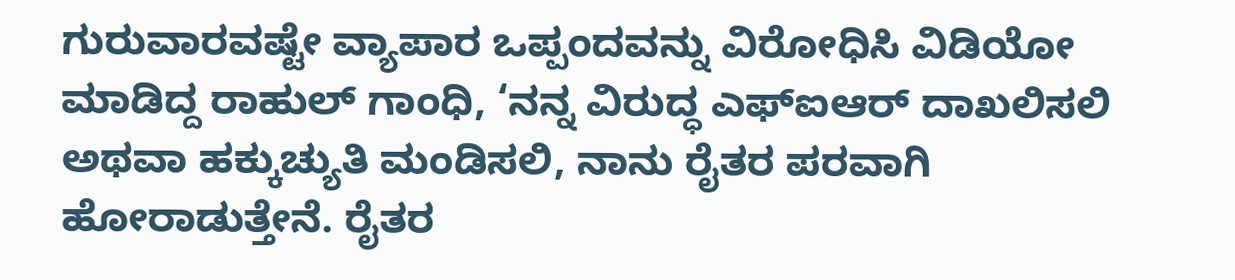ಗುರುವಾರವಷ್ಟೇ ವ್ಯಾಪಾರ ಒಪ್ಪಂದವನ್ನು ವಿರೋಧಿಸಿ ವಿಡಿಯೋ ಮಾಡಿದ್ದ ರಾಹುಲ್‌ ಗಾಂಧಿ, ‘ನನ್ನ ವಿರುದ್ಧ ಎಫ್‌ಐಆರ್ ದಾಖಲಿಸಲಿ ಅಥವಾ ಹಕ್ಕುಚ್ಯುತಿ ಮಂಡಿಸಲಿ, ನಾನು ರೈತರ ಪರವಾಗಿ ಹೋರಾಡುತ್ತೇನೆ. ರೈತರ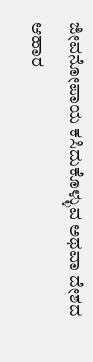ಜೀವನೋಪಾಯ ಕಸಿದುಕೊಳ್ಳುವ ಅಥವಾ ದೇಶದ ಆಹಾರ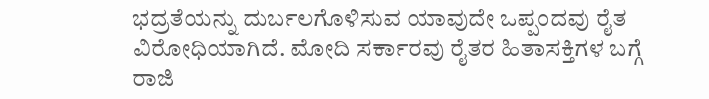ಭದ್ರತೆಯನ್ನು ದುರ್ಬಲಗೊಳಿಸುವ ಯಾವುದೇ ಒಪ್ಪಂದವು ರೈತ ವಿರೋಧಿಯಾಗಿದೆ. ಮೋದಿ ಸರ್ಕಾರವು ರೈತರ ಹಿತಾಸಕ್ತಿಗಳ ಬಗ್ಗೆ ರಾಜಿ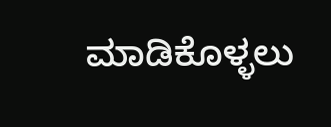ಮಾಡಿಕೊಳ್ಳಲು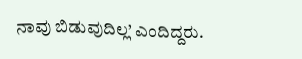ನಾವು ಬಿಡುವುದಿಲ್ಲ’ ಎಂದಿದ್ದರು.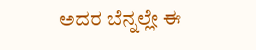ಅದರ ಬೆನ್ನಲ್ಲೇ ಈ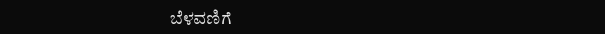ಬೆಳವಣಿಗೆ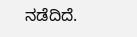ನಡೆದಿದೆ.